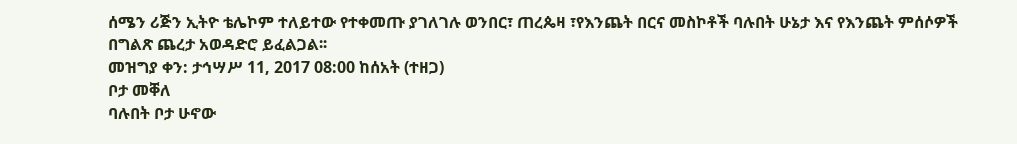ሰሜን ሪጅን ኢትዮ ቴሌኮም ተለይተው የተቀመጡ ያገለገሉ ወንበር፣ ጠረጴዛ ፣የእንጨት በርና መስኮቶች ባሉበት ሁኔታ እና የእንጨት ምሰሶዎች በግልጽ ጨረታ አወዳድሮ ይፈልጋል፡፡
መዝግያ ቀን: ታኅሣሥ 11, 2017 08:00 ከሰአት (ተዘጋ)
ቦታ መቐለ
ባሉበት ቦታ ሁኖው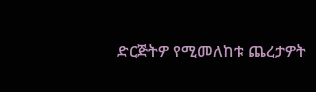ድርጅትዎ የሚመለከቱ ጨረታዎት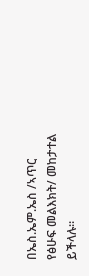በኤስ.ኤም.ኤስ /ኣጥር የፅሁፍ መልእክት/ መከታተል ይችላሉ።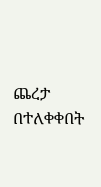ጨረታ በተለቀቀበት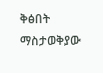ቅፅበት ማስታወቅያው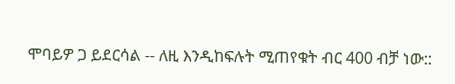ሞባይዎ ጋ ይደርሳል -- ለዚ እንዲከፍሉት ሚጠየቁት ብር 400 ብቻ ነው::